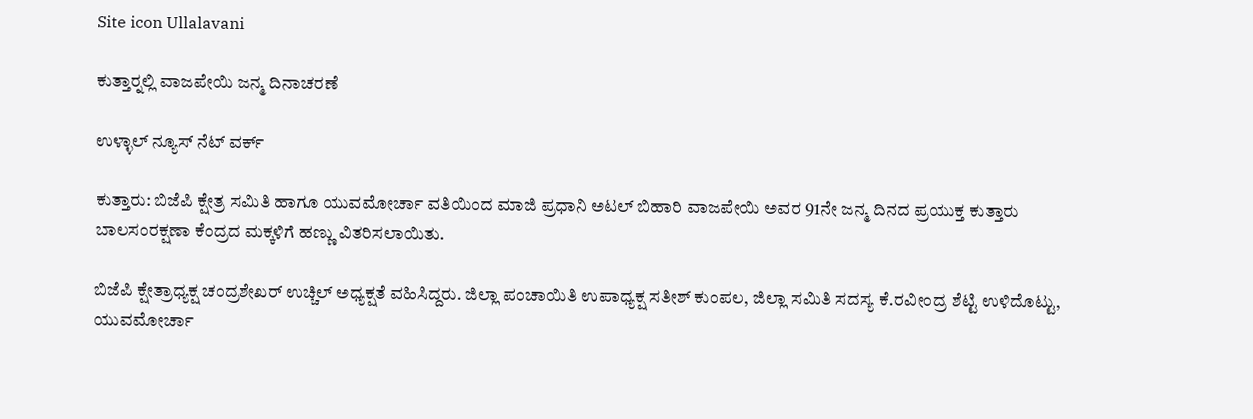Site icon Ullalavani

ಕುತ್ತಾರ್‍ನಲ್ಲಿ ವಾಜಪೇಯಿ ಜನ್ಮ ದಿನಾಚರಣೆ

ಉಳ್ಳಾಲ್ ನ್ಯೂಸ್ ನೆಟ್ ವರ್ಕ್

ಕುತ್ತಾರು: ಬಿಜೆಪಿ ಕ್ಷೇತ್ರ ಸಮಿತಿ ಹಾಗೂ ಯುವಮೋರ್ಚಾ ವತಿಯಿಂದ ಮಾಜಿ ಪ್ರಧಾನಿ ಅಟಲ್ ಬಿಹಾರಿ ವಾಜಪೇಯಿ ಅವರ 91ನೇ ಜನ್ಮ ದಿನದ ಪ್ರಯುಕ್ತ ಕುತ್ತಾರು ಬಾಲಸಂರಕ್ಷಣಾ ಕೆಂದ್ರದ ಮಕ್ಕಳಿಗೆ ಹಣ್ಣು ವಿತರಿಸಲಾಯಿತು.

ಬಿಜೆಪಿ ಕ್ಷೇತ್ರಾಧ್ಯಕ್ಷ ಚಂದ್ರಶೇಖರ್ ಉಚ್ಚಿಲ್ ಅಧ್ಯಕ್ಷತೆ ವಹಿಸಿದ್ದರು. ಜಿಲ್ಲಾ ಪಂಚಾಯಿತಿ ಉಪಾಧ್ಯಕ್ಷ ಸತೀಶ್ ಕುಂಪಲ, ಜಿಲ್ಲಾ ಸಮಿತಿ ಸದಸ್ಯ ಕೆ.ರವೀಂದ್ರ ಶೆಟ್ಟಿ ಉಳಿದೊಟ್ಟು, ಯುವಮೋರ್ಚಾ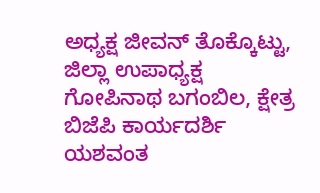ಅಧ್ಯಕ್ಷ ಜೀವನ್ ತೊಕ್ಕೊಟ್ಟು, ಜಿಲ್ಲಾ ಉಪಾಧ್ಯಕ್ಷ ಗೋಪಿನಾಥ ಬಗಂಬಿಲ, ಕ್ಷೇತ್ರ ಬಿಜೆಪಿ ಕಾರ್ಯದರ್ಶಿ ಯಶವಂತ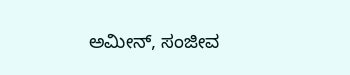ಅಮೀನ್, ಸಂಜೀವ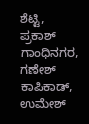ಶೆಟ್ಟಿ, ಪ್ರಕಾಶ್ ಗಾಂಧಿನಗರ, ಗಣೇಶ್ ಕಾಪಿಕಾಡ್, ಉಮೇಶ್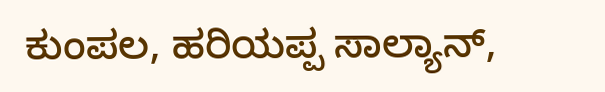ಕುಂಪಲ, ಹರಿಯಪ್ಪ ಸಾಲ್ಯಾನ್,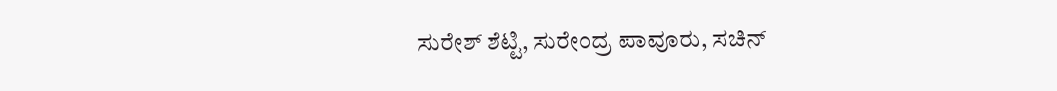ಸುರೇಶ್ ಶೆಟ್ಟಿ, ಸುರೇಂದ್ರ ಪಾವೂರು, ಸಚಿನ್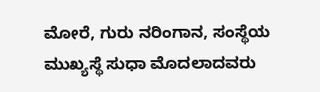ಮೋರೆ, ಗುರು ನರಿಂಗಾನ, ಸಂಸ್ಥೆಯ ಮುಖ್ಯಸ್ಥೆ ಸುಧಾ ಮೊದಲಾದವರು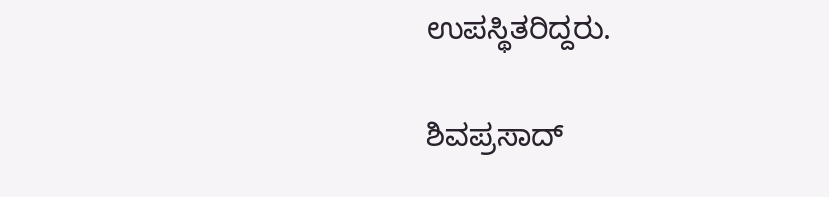ಉಪಸ್ಥಿತರಿದ್ದರು.

ಶಿವಪ್ರಸಾದ್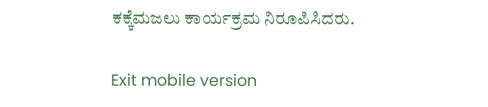ಕಕ್ಕೆಮಜಲು ಕಾರ್ಯಕ್ರಮ ನಿರೂಪಿಸಿದರು.

Exit mobile version